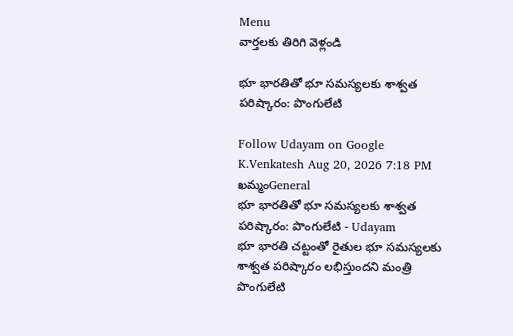Menu
వార్తలకు తిరిగి వెళ్లండి

భూ భారతితో భూ సమస్యలకు శాశ్వత పరిష్కారం: పొంగులేటి

Follow Udayam on Google
K.Venkatesh Aug 20, 2026 7:18 PM ఖమ్మంGeneral
భూ భారతితో భూ సమస్యలకు శాశ్వత పరిష్కారం: పొంగులేటి - Udayam
భూ భారతి చట్టంతో రైతుల భూ సమస్యలకు శాశ్వత పరిష్కారం లభిస్తుందని మంత్రి పొంగులేటి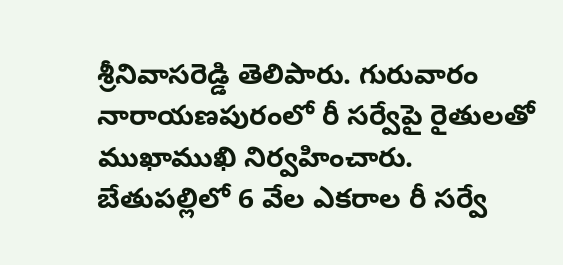శ్రీనివాసరెడ్డి తెలిపారు. గురువారం నారాయణపురంలో రీ సర్వేపై రైతులతో ముఖాముఖి నిర్వహించారు. బేతుపల్లిలో 6 వేల ఎకరాల రీ సర్వే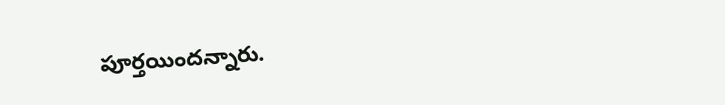పూర్తయిందన్నారు.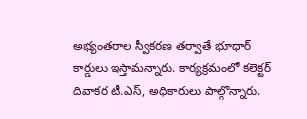అభ్యంతరాల స్వీకరణ తర్వాతే భూధార్ కార్డులు ఇస్తామన్నారు. కార్యక్రమంలో కలెక్టర్ దివాకర టీ.ఎస్, అధికారులు పాల్గొన్నారు.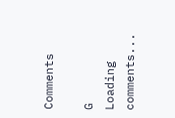Comments

G
Loading comments...